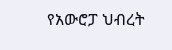የአውሮፓ ህብረት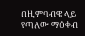በዚምባብዌ ላይ የጣለው ማዕቀብ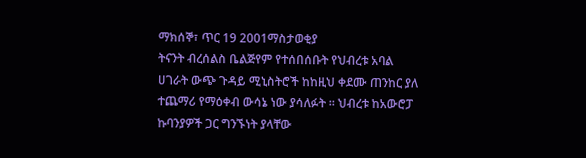ማክሰኞ፣ ጥር 19 2001ማስታወቂያ
ትናንት ብረሰልስ ቤልጅየም የተሰበሰቡት የህብረቱ አባል ሀገራት ውጭ ጉዳይ ሚኒስትሮች ከከዚህ ቀደሙ ጠንከር ያለ ተጨማሪ የማዕቀብ ውሳኔ ነው ያሳለፉት ። ህብረቱ ከአውሮፓ ኩባንያዎች ጋር ግንኙነት ያላቸው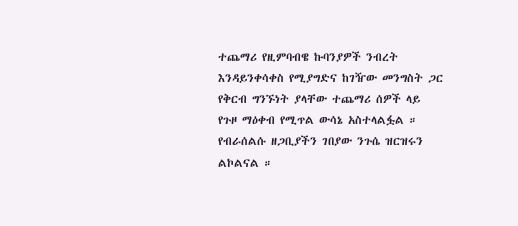ተጨማሪ የዚምባብዌ ኩባንያዎች ንብረት እንዳይንቀሳቀስ የሚያግድና ከገዥው መንግስት ጋር የቅርብ ግንኙነት ያላቸው ተጨማሪ ሰዎች ላይ የጉዞ ማዕቀብ የሚጥል ውሳኔ አስተላልፏል ። የብራሰልሱ ዘጋቢያችን ገበያው ንጉሴ ዝርዝሩን ልኮልናል ።